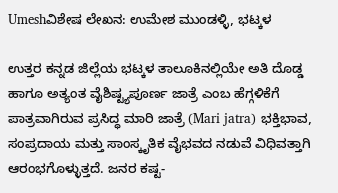Umeshವಿಶೇಷ ಲೇಖನ: ಉಮೇಶ ಮುಂಡಳ್ಳಿ, ಭಟ್ಕಳ

ಉತ್ತರ ಕನ್ನಡ ಜಿಲ್ಲೆಯ ಭಟ್ಕಳ ತಾಲೂಕಿನಲ್ಲಿಯೇ ಅತಿ ದೊಡ್ಡ ಹಾಗೂ ಅತ್ಯಂತ ವೈಶಿಷ್ಟ್ಯಪೂರ್ಣ ಜಾತ್ರೆ ಎಂಬ ಹೆಗ್ಗಳಿಕೆಗೆ ಪಾತ್ರವಾಗಿರುವ ಪ್ರಸಿದ್ಧ ಮಾರಿ ಜಾತ್ರೆ (Mari jatra) ಭಕ್ತಿಭಾವ, ಸಂಪ್ರದಾಯ ಮತ್ತು ಸಾಂಸ್ಕೃತಿಕ ವೈಭವದ ನಡುವೆ ವಿಧಿವತ್ತಾಗಿ ಆರಂಭಗೊಳ್ಳುತ್ತದೆ. ಜನರ ಕಷ್ಟ-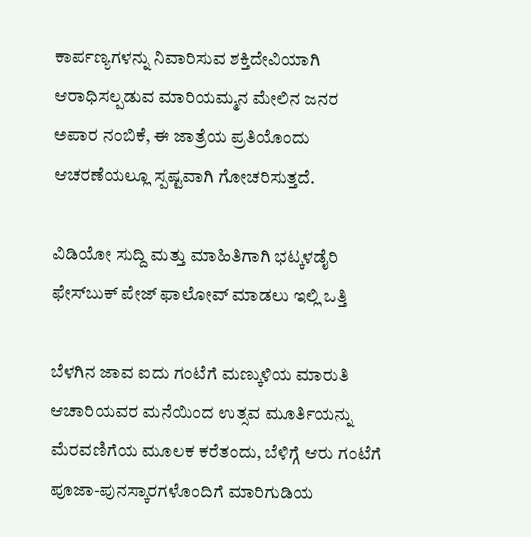ಕಾರ್ಪಣ್ಯಗಳನ್ನು ನಿವಾರಿಸುವ ಶಕ್ತಿದೇವಿಯಾಗಿ ಆರಾಧಿಸಲ್ಪಡುವ ಮಾರಿಯಮ್ಮನ ಮೇಲಿನ ಜನರ ಅಪಾರ ನಂಬಿಕೆ, ಈ ಜಾತ್ರೆಯ ಪ್ರತಿಯೊಂದು ಆಚರಣೆಯಲ್ಲೂ ಸ್ಪಷ್ಟವಾಗಿ ಗೋಚರಿಸುತ್ತದೆ.

ವಿಡಿಯೋ ಸುದ್ದಿ ಮತ್ತು ಮಾಹಿತಿಗಾಗಿ ಭಟ್ಕಳಡೈರಿ ಫೇಸ್‌ಬುಕ್‌ ಪೇಜ್ ಫಾಲೋವ್ ಮಾಡಲು ಇಲ್ಲಿ ಒತ್ತಿ

ಬೆಳಗಿನ ಜಾವ ಐದು ಗಂಟೆಗೆ ಮಣ್ಕುಳಿಯ ಮಾರುತಿ ಆಚಾರಿಯವರ ಮನೆಯಿಂದ ಉತ್ಸವ ಮೂರ್ತಿಯನ್ನು ಮೆರವಣಿಗೆಯ ಮೂಲಕ ಕರೆತಂದು, ಬೆಳಿಗ್ಗೆ ಆರು ಗಂಟೆಗೆ ಪೂಜಾ-ಪುನಸ್ಕಾರಗಳೊಂದಿಗೆ ಮಾರಿಗುಡಿಯ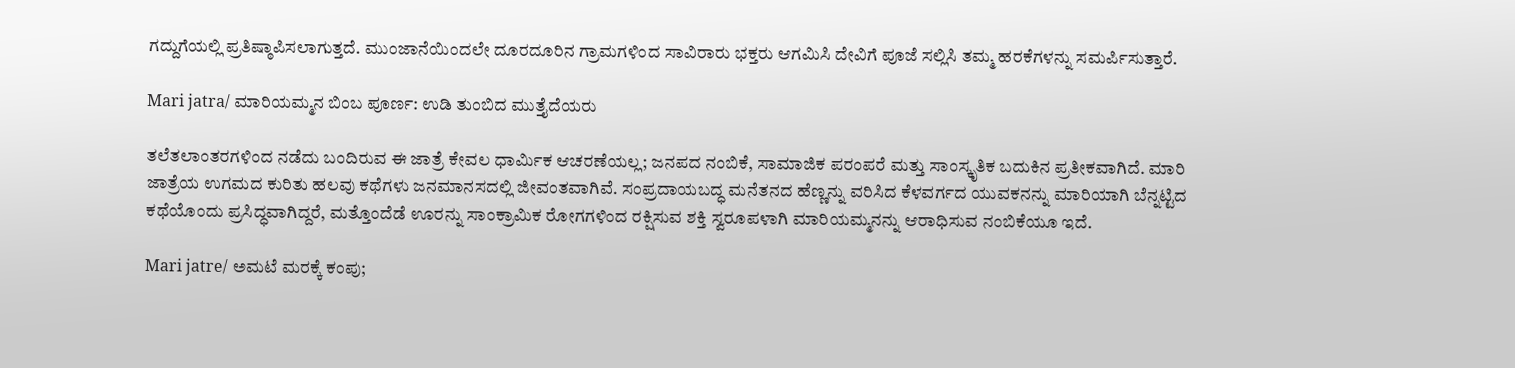ಗದ್ದುಗೆಯಲ್ಲಿ ಪ್ರತಿಷ್ಠಾಪಿಸಲಾಗುತ್ತದೆ. ಮುಂಜಾನೆಯಿಂದಲೇ ದೂರದೂರಿನ ಗ್ರಾಮಗಳಿಂದ ಸಾವಿರಾರು ಭಕ್ತರು ಆಗಮಿಸಿ ದೇವಿಗೆ ಪೂಜೆ ಸಲ್ಲಿಸಿ ತಮ್ಮ ಹರಕೆಗಳನ್ನು ಸಮರ್ಪಿಸುತ್ತಾರೆ.

Mari jatra/ ಮಾರಿಯಮ್ಮನ ಬಿಂಬ ಪೂರ್ಣ: ಉಡಿ ತುಂಬಿದ ಮುತ್ತೈದೆಯರು

ತಲೆತಲಾಂತರಗಳಿಂದ ನಡೆದು ಬಂದಿರುವ ಈ ಜಾತ್ರೆ ಕೇವಲ ಧಾರ್ಮಿಕ ಆಚರಣೆಯಲ್ಲ; ಜನಪದ ನಂಬಿಕೆ, ಸಾಮಾಜಿಕ ಪರಂಪರೆ ಮತ್ತು ಸಾಂಸ್ಕೃತಿಕ ಬದುಕಿನ ಪ್ರತೀಕವಾಗಿದೆ. ಮಾರಿ ಜಾತ್ರೆಯ ಉಗಮದ ಕುರಿತು ಹಲವು ಕಥೆಗಳು ಜನಮಾನಸದಲ್ಲಿ ಜೀವಂತವಾಗಿವೆ. ಸಂಪ್ರದಾಯಬದ್ಧ ಮನೆತನದ ಹೆಣ್ಣನ್ನು ವರಿಸಿದ ಕೆಳವರ್ಗದ ಯುವಕನನ್ನು ಮಾರಿಯಾಗಿ ಬೆನ್ನಟ್ಟಿದ ಕಥೆಯೊಂದು ಪ್ರಸಿದ್ಧವಾಗಿದ್ದರೆ, ಮತ್ತೊಂದೆಡೆ ಊರನ್ನು ಸಾಂಕ್ರಾಮಿಕ ರೋಗಗಳಿಂದ ರಕ್ಷಿಸುವ ಶಕ್ತಿ ಸ್ವರೂಪಳಾಗಿ ಮಾರಿಯಮ್ಮನನ್ನು ಆರಾಧಿಸುವ ನಂಬಿಕೆಯೂ ಇದೆ.

Mari jatre/ ಅಮಟೆ ಮರಕ್ಕೆ ಕಂಪು;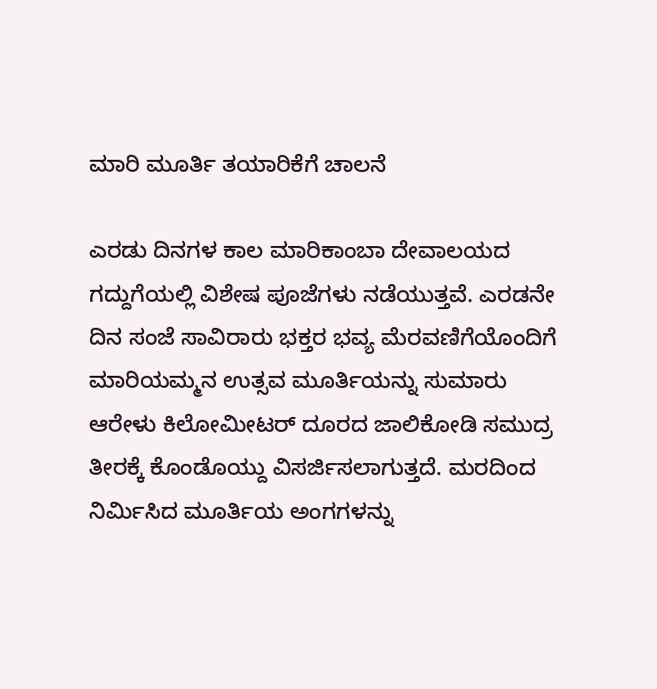ಮಾರಿ ಮೂರ್ತಿ ತಯಾರಿಕೆಗೆ ಚಾಲನೆ

ಎರಡು ದಿನಗಳ ಕಾಲ ಮಾರಿಕಾಂಬಾ ದೇವಾಲಯದ ಗದ್ದುಗೆಯಲ್ಲಿ ವಿಶೇಷ ಪೂಜೆಗಳು ನಡೆಯುತ್ತವೆ. ಎರಡನೇ ದಿನ ಸಂಜೆ ಸಾವಿರಾರು ಭಕ್ತರ ಭವ್ಯ ಮೆರವಣಿಗೆಯೊಂದಿಗೆ ಮಾರಿಯಮ್ಮನ ಉತ್ಸವ ಮೂರ್ತಿಯನ್ನು ಸುಮಾರು ಆರೇಳು ಕಿಲೋಮೀಟರ್ ದೂರದ ಜಾಲಿಕೋಡಿ ಸಮುದ್ರ ತೀರಕ್ಕೆ ಕೊಂಡೊಯ್ದು ವಿಸರ್ಜಿಸಲಾಗುತ್ತದೆ. ಮರದಿಂದ ನಿರ್ಮಿಸಿದ ಮೂರ್ತಿಯ ಅಂಗಗಳನ್ನು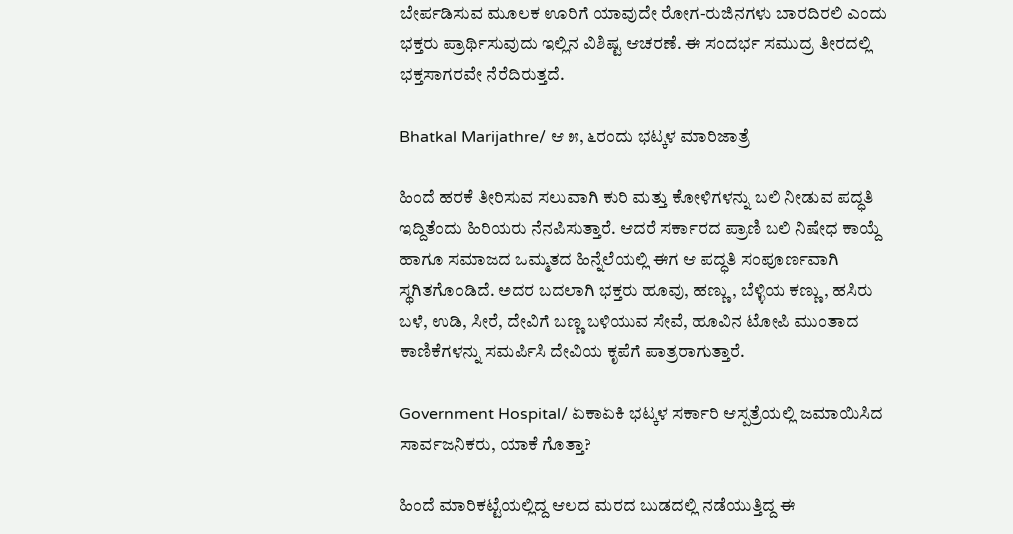ಬೇರ್ಪಡಿಸುವ ಮೂಲಕ ಊರಿಗೆ ಯಾವುದೇ ರೋಗ-ರುಜಿನಗಳು ಬಾರದಿರಲಿ ಎಂದು ಭಕ್ತರು ಪ್ರಾರ್ಥಿಸುವುದು ಇಲ್ಲಿನ ವಿಶಿಷ್ಟ ಆಚರಣೆ. ಈ ಸಂದರ್ಭ ಸಮುದ್ರ ತೀರದಲ್ಲಿ ಭಕ್ತಸಾಗರವೇ ನೆರೆದಿರುತ್ತದೆ.

Bhatkal Marijathre/ ಆ ೫, ೬ರಂದು ಭಟ್ಕಳ ಮಾರಿಜಾತ್ರೆ

ಹಿಂದೆ ಹರಕೆ ತೀರಿಸುವ ಸಲುವಾಗಿ ಕುರಿ ಮತ್ತು ಕೋಳಿಗಳನ್ನು ಬಲಿ ನೀಡುವ ಪದ್ಧತಿ ಇದ್ದಿತೆಂದು ಹಿರಿಯರು ನೆನಪಿಸುತ್ತಾರೆ. ಆದರೆ ಸರ್ಕಾರದ ಪ್ರಾಣಿ ಬಲಿ ನಿಷೇಧ ಕಾಯ್ದೆ ಹಾಗೂ ಸಮಾಜದ ಒಮ್ಮತದ ಹಿನ್ನೆಲೆಯಲ್ಲಿ ಈಗ ಆ ಪದ್ಧತಿ ಸಂಪೂರ್ಣವಾಗಿ ಸ್ಥಗಿತಗೊಂಡಿದೆ. ಅದರ ಬದಲಾಗಿ ಭಕ್ತರು ಹೂವು, ಹಣ್ಣು, ಬೆಳ್ಳಿಯ ಕಣ್ಣು, ಹಸಿರು ಬಳೆ, ಉಡಿ, ಸೀರೆ, ದೇವಿಗೆ ಬಣ್ಣ ಬಳಿಯುವ ಸೇವೆ, ಹೂವಿನ ಟೋಪಿ ಮುಂತಾದ ಕಾಣಿಕೆಗಳನ್ನು ಸಮರ್ಪಿಸಿ ದೇವಿಯ ಕೃಪೆಗೆ ಪಾತ್ರರಾಗುತ್ತಾರೆ.

Government Hospital/ ಏಕಾಏಕಿ ಭಟ್ಕಳ ಸರ್ಕಾರಿ ಆಸ್ಪತ್ರೆಯಲ್ಲಿ ಜಮಾಯಿಸಿದ ಸಾರ್ವಜನಿಕರು, ಯಾಕೆ ಗೊತ್ತಾ?

ಹಿಂದೆ ಮಾರಿಕಟ್ಟೆಯಲ್ಲಿದ್ದ ಆಲದ ಮರದ ಬುಡದಲ್ಲಿ ನಡೆಯುತ್ತಿದ್ದ ಈ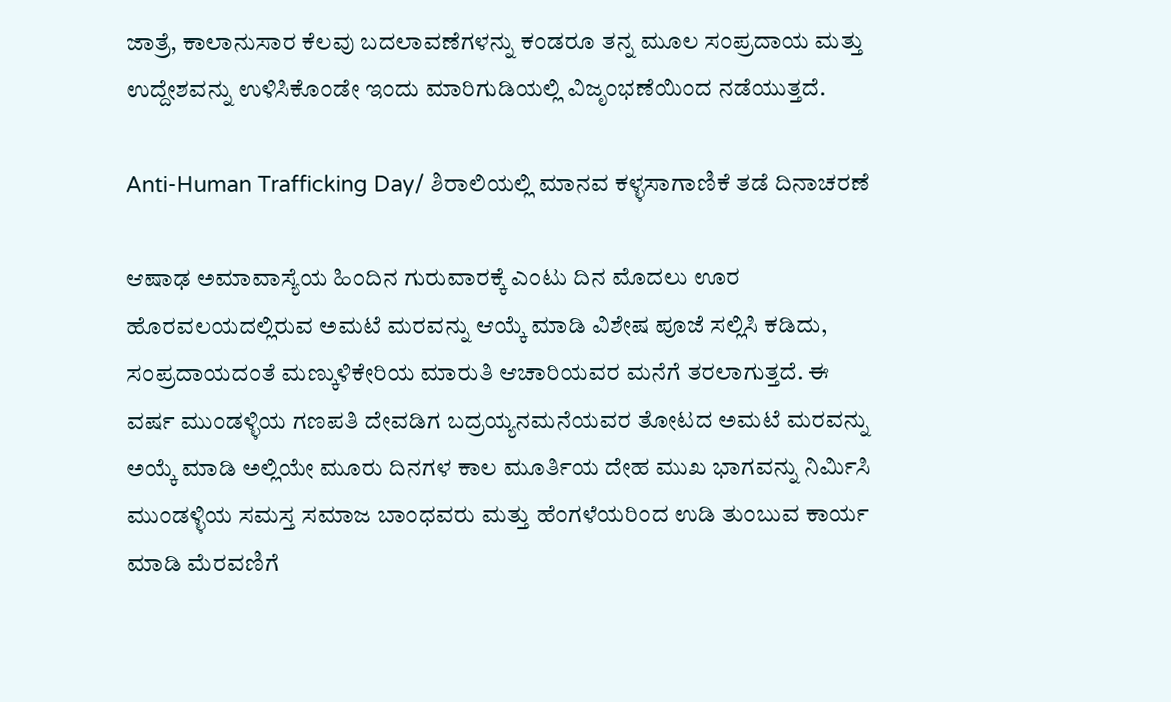ಜಾತ್ರೆ, ಕಾಲಾನುಸಾರ ಕೆಲವು ಬದಲಾವಣೆಗಳನ್ನು ಕಂಡರೂ ತನ್ನ ಮೂಲ ಸಂಪ್ರದಾಯ ಮತ್ತು ಉದ್ದೇಶವನ್ನು ಉಳಿಸಿಕೊಂಡೇ ಇಂದು ಮಾರಿಗುಡಿಯಲ್ಲಿ ವಿಜೃಂಭಣೆಯಿಂದ ನಡೆಯುತ್ತದೆ.

Anti-Human Trafficking Day/ ಶಿರಾಲಿಯಲ್ಲಿ ಮಾನವ ಕಳ್ಳಸಾಗಾಣಿಕೆ ತಡೆ ದಿನಾಚರಣೆ

ಆಷಾಢ ಅಮಾವಾಸ್ಯೆಯ ಹಿಂದಿನ ಗುರುವಾರಕ್ಕೆ ಎಂಟು ದಿನ ಮೊದಲು ಊರ ಹೊರವಲಯದಲ್ಲಿರುವ ಅಮಟೆ ಮರವನ್ನು ಆಯ್ಕೆ ಮಾಡಿ ವಿಶೇಷ ಪೂಜೆ ಸಲ್ಲಿಸಿ ಕಡಿದು, ಸಂಪ್ರದಾಯದಂತೆ ಮಣ್ಕುಳಿಕೇರಿಯ ಮಾರುತಿ ಆಚಾರಿಯವರ ಮನೆಗೆ ತರಲಾಗುತ್ತದೆ. ಈ ವರ್ಷ ಮುಂಡಳ್ಳಿಯ ಗಣಪತಿ ದೇವಡಿಗ ಬದ್ರಯ್ಯನಮನೆಯವರ ತೋಟದ ಅಮಟೆ ಮರವನ್ನು ಅಯ್ಕೆ ಮಾಡಿ ಅಲ್ಲಿಯೇ ಮೂರು ದಿನಗಳ ಕಾಲ ಮೂರ್ತಿಯ ದೇಹ ಮುಖ ಭಾಗವನ್ನು ನಿರ್ಮಿಸಿ ಮುಂಡಳ್ಳಿಯ ಸಮಸ್ತ ಸಮಾಜ ಬಾಂಧವರು ಮತ್ತು ಹೆಂಗಳೆಯರಿಂದ ಉಡಿ ತುಂಬುವ ಕಾರ್ಯ ಮಾಡಿ ಮೆರವಣಿಗೆ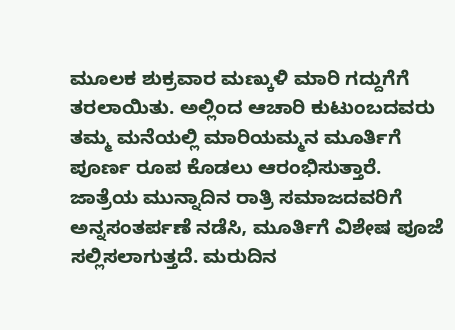ಮೂಲಕ ಶುಕ್ರವಾರ ಮಣ್ಕುಳಿ ಮಾರಿ ಗದ್ದುಗೆಗೆ ತರಲಾಯಿತು. ಅಲ್ಲಿಂದ ಆಚಾರಿ ಕುಟುಂಬದವರು ತಮ್ಮ ಮನೆಯಲ್ಲಿ ಮಾರಿಯಮ್ಮನ ಮೂರ್ತಿಗೆ ಪೂರ್ಣ ರೂಪ ಕೊಡಲು ಆರಂಭಿಸುತ್ತಾರೆ. ಜಾತ್ರೆಯ ಮುನ್ನಾದಿನ ರಾತ್ರಿ ಸಮಾಜದವರಿಗೆ ಅನ್ನಸಂತರ್ಪಣೆ ನಡೆಸಿ, ಮೂರ್ತಿಗೆ ವಿಶೇಷ ಪೂಜೆ ಸಲ್ಲಿಸಲಾಗುತ್ತದೆ. ಮರುದಿನ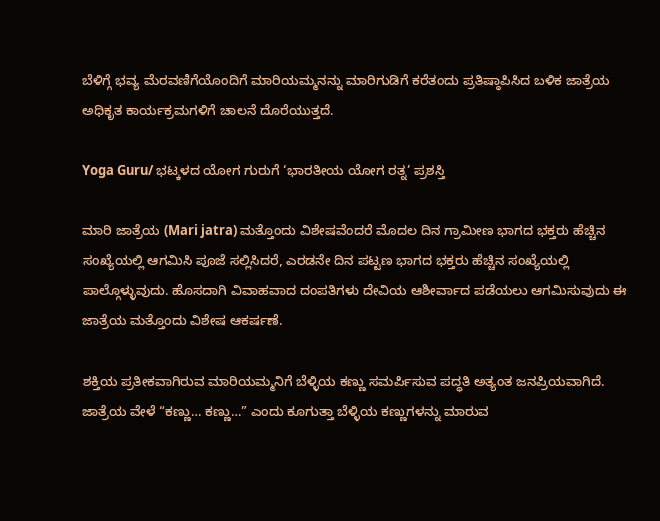ಬೆಳಿಗ್ಗೆ ಭವ್ಯ ಮೆರವಣಿಗೆಯೊಂದಿಗೆ ಮಾರಿಯಮ್ಮನನ್ನು ಮಾರಿಗುಡಿಗೆ ಕರೆತಂದು ಪ್ರತಿಷ್ಠಾಪಿಸಿದ ಬಳಿಕ ಜಾತ್ರೆಯ ಅಧಿಕೃತ ಕಾರ್ಯಕ್ರಮಗಳಿಗೆ ಚಾಲನೆ ದೊರೆಯುತ್ತದೆ.

Yoga Guru/ ಭಟ್ಕಳದ ಯೋಗ ಗುರುಗೆ ‘ಭಾರತೀಯ ಯೋಗ ರತ್ನ’ ಪ್ರಶಸ್ತಿ

ಮಾರಿ ಜಾತ್ರೆಯ (Mari jatra) ಮತ್ತೊಂದು ವಿಶೇಷವೆಂದರೆ ಮೊದಲ ದಿನ ಗ್ರಾಮೀಣ ಭಾಗದ ಭಕ್ತರು ಹೆಚ್ಚಿನ ಸಂಖ್ಯೆಯಲ್ಲಿ ಆಗಮಿಸಿ ಪೂಜೆ ಸಲ್ಲಿಸಿದರೆ, ಎರಡನೇ ದಿನ ಪಟ್ಟಣ ಭಾಗದ ಭಕ್ತರು ಹೆಚ್ಚಿನ ಸಂಖ್ಯೆಯಲ್ಲಿ ಪಾಲ್ಗೊಳ್ಳುವುದು. ಹೊಸದಾಗಿ ವಿವಾಹವಾದ ದಂಪತಿಗಳು ದೇವಿಯ ಆಶೀರ್ವಾದ ಪಡೆಯಲು ಆಗಮಿಸುವುದು ಈ ಜಾತ್ರೆಯ ಮತ್ತೊಂದು ವಿಶೇಷ ಆಕರ್ಷಣೆ.

ಶಕ್ತಿಯ ಪ್ರತೀಕವಾಗಿರುವ ಮಾರಿಯಮ್ಮನಿಗೆ ಬೆಳ್ಳಿಯ ಕಣ್ಣು ಸಮರ್ಪಿಸುವ ಪದ್ಧತಿ ಅತ್ಯಂತ ಜನಪ್ರಿಯವಾಗಿದೆ. ಜಾತ್ರೆಯ ವೇಳೆ “ಕಣ್ಣು… ಕಣ್ಣು…” ಎಂದು ಕೂಗುತ್ತಾ ಬೆಳ್ಳಿಯ ಕಣ್ಣುಗಳನ್ನು ಮಾರುವ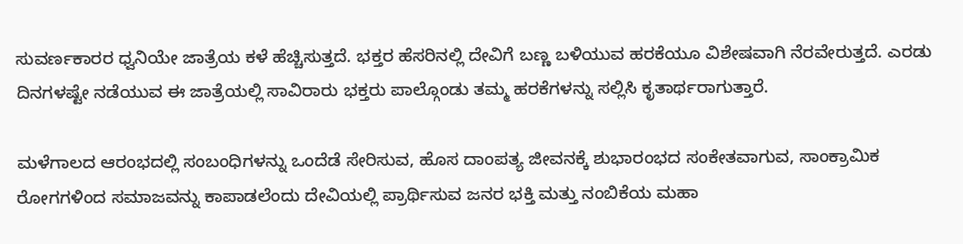ಸುವರ್ಣಕಾರರ ಧ್ವನಿಯೇ ಜಾತ್ರೆಯ ಕಳೆ ಹೆಚ್ಚಿಸುತ್ತದೆ. ಭಕ್ತರ ಹೆಸರಿನಲ್ಲಿ ದೇವಿಗೆ ಬಣ್ಣ ಬಳಿಯುವ ಹರಕೆಯೂ ವಿಶೇಷವಾಗಿ ನೆರವೇರುತ್ತದೆ. ಎರಡು ದಿನಗಳಷ್ಟೇ ನಡೆಯುವ ಈ ಜಾತ್ರೆಯಲ್ಲಿ ಸಾವಿರಾರು ಭಕ್ತರು ಪಾಲ್ಗೊಂಡು ತಮ್ಮ ಹರಕೆಗಳನ್ನು ಸಲ್ಲಿಸಿ ಕೃತಾರ್ಥರಾಗುತ್ತಾರೆ.

ಮಳೆಗಾಲದ ಆರಂಭದಲ್ಲಿ ಸಂಬಂಧಿಗಳನ್ನು ಒಂದೆಡೆ ಸೇರಿಸುವ, ಹೊಸ ದಾಂಪತ್ಯ ಜೀವನಕ್ಕೆ ಶುಭಾರಂಭದ ಸಂಕೇತವಾಗುವ, ಸಾಂಕ್ರಾಮಿಕ ರೋಗಗಳಿಂದ ಸಮಾಜವನ್ನು ಕಾಪಾಡಲೆಂದು ದೇವಿಯಲ್ಲಿ ಪ್ರಾರ್ಥಿಸುವ ಜನರ ಭಕ್ತಿ ಮತ್ತು ನಂಬಿಕೆಯ ಮಹಾ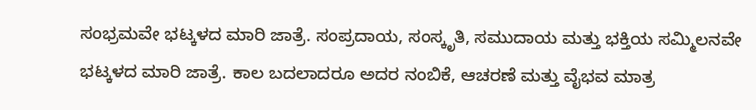ಸಂಭ್ರಮವೇ ಭಟ್ಕಳದ ಮಾರಿ ಜಾತ್ರೆ. ಸಂಪ್ರದಾಯ, ಸಂಸ್ಕೃತಿ, ಸಮುದಾಯ ಮತ್ತು ಭಕ್ತಿಯ ಸಮ್ಮಿಲನವೇ ಭಟ್ಕಳದ ಮಾರಿ ಜಾತ್ರೆ. ಕಾಲ ಬದಲಾದರೂ ಅದರ ನಂಬಿಕೆ, ಆಚರಣೆ ಮತ್ತು ವೈಭವ ಮಾತ್ರ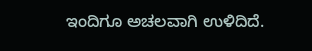ಇಂದಿಗೂ ಅಚಲವಾಗಿ ಉಳಿದಿದೆ.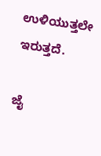ಉಳಿಯುತ್ತಲೇ ಇರುತ್ತದೆ.

ಜೈ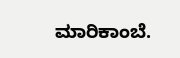ಮಾರಿಕಾಂಬೆ.